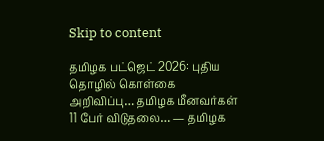Skip to content

தமிழக பட்ஜெட் 2026: புதிய தொழில் கொள்கை அறிவிப்பு… தமிழக மீனவர்கள் 11 பேர் விடுதலை… — தமிழக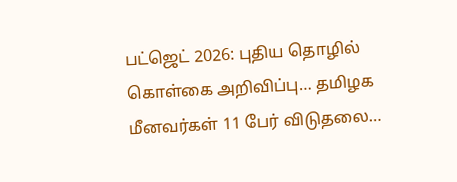பட்ஜெட் 2026: புதிய தொழில் கொள்கை அறிவிப்பு… தமிழக மீனவர்கள் 11 பேர் விடுதலை…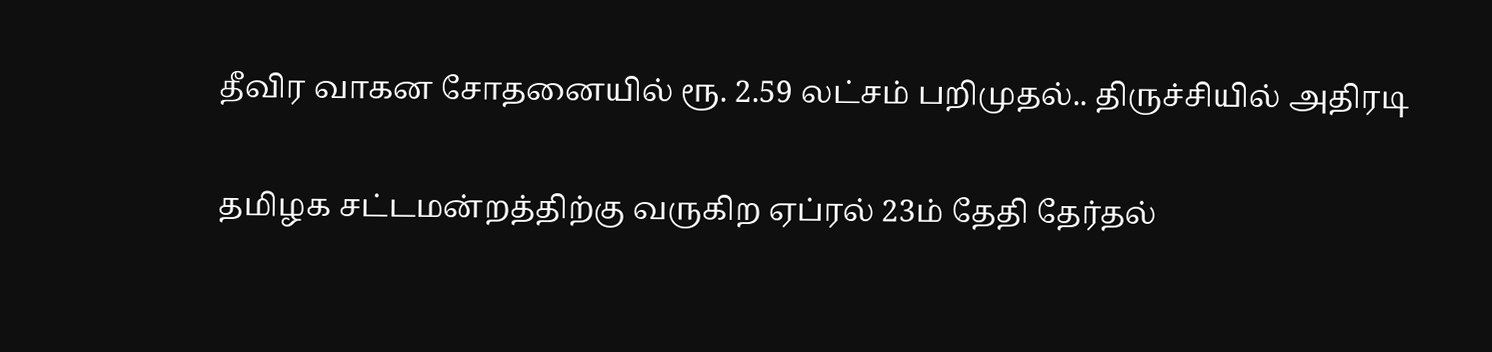தீவிர வாகன சோதனையில் ரூ. 2.59 லட்சம் பறிமுதல்.. திருச்சியில் அதிரடி

தமிழக சட்டமன்றத்திற்கு வருகிற ஏப்ரல் 23ம் தேதி தேர்தல்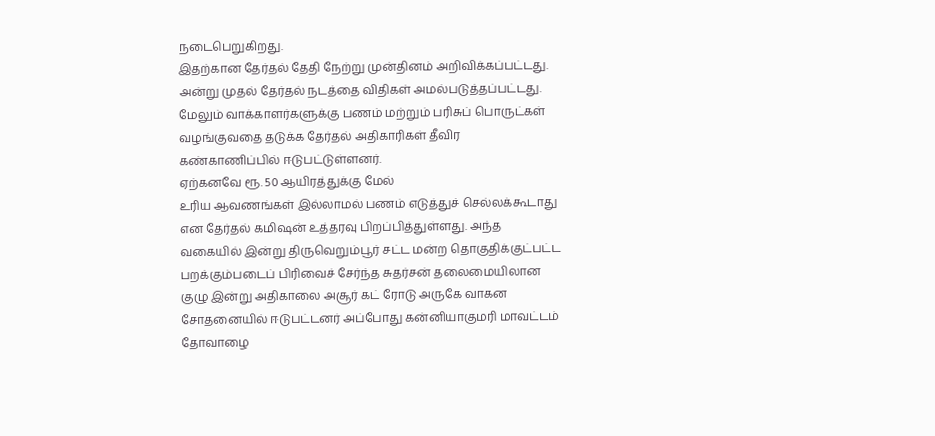நடைபெறுகிறது.
இதற்கான தேர்தல் தேதி நேற்று முன்தினம் அறிவிக்கப்பட்டது. அன்று முதல் தேர்தல் நடத்தை விதிகள் அமல்படுத்தப்பட்டது. மேலும் வாக்காளர்களுக்கு பணம் மற்றும் பரிசுப் பொருட்கள் வழங்குவதை தடுக்க தேர்தல் அதிகாரிகள் தீவிர கண்காணிப்பில் ஈடுபட்டுள்ளனர்.
ஏற்கனவே ரூ. 50 ஆயிரத்துக்கு மேல்
உரிய ஆவணங்கள் இல்லாமல் பணம் எடுத்துச் செல்லக்கூடாது என தேர்தல் கமிஷன் உத்தரவு பிறப்பித்துள்ளது. அந்த வகையில் இன்று திருவெறும்பூர் சட்ட மன்ற தொகுதிக்குட்பட்ட பறக்கும்படைப் பிரிவைச் சேர்ந்த சுதர்சன் தலைமையிலான குழு இன்று அதிகாலை அசூர் கட் ரோடு அருகே வாகன சோதனையில் ஈடுபட்டனர் அப்போது கன்னியாகுமரி மாவட்டம் தோவாழை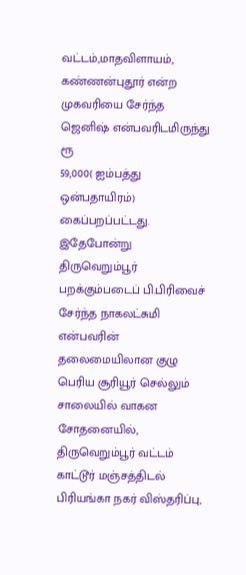வட்டம்,மாதவிளாயம், கண்ணன்புதூர் என்ற முகவரியை சேர்ந்த ஜெனிஷ் என்பவரிடமிருந்து ரூ
59,000( ஐம்பத்து ஒன்பதாயிரம்) கைப்பறப்பட்டது. இதேபோன்று திருவெறும்பூர் பறக்கும்படைப் பி.பிரிவைச் சேர்ந்த நாகலட்சுமி என்பவரின் தலைமையிலான குழு பெரிய சூரியூர் செல்லும் சாலையில் வாகன சோதனையில், திருவெறும்பூர் வட்டம் காட்டூர் மஞ்சத்திடல் பிரியங்கா நகர் விஸ்தரிப்பு,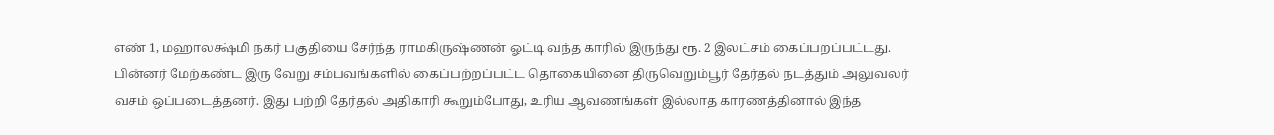எண் 1, மஹாலக்ஷ்மி நகர் பகுதியை சேர்ந்த ராமகிருஷ்ணன் ஓட்டி வந்த காரில் இருந்து ரூ. 2 இலட்சம் கைப்பறப்பட்டது. பின்னர் மேற்கண்ட இரு வேறு சம்பவங்களில் கைப்பற்றப்பட்ட தொகையினை திருவெறும்பூர் தேர்தல் நடத்தும் அலுவலர் வசம் ஒப்படைத்தனர். இது பற்றி தேர்தல் அதிகாரி கூறும்போது, உரிய ஆவணங்கள் இல்லாத காரணத்தினால் இந்த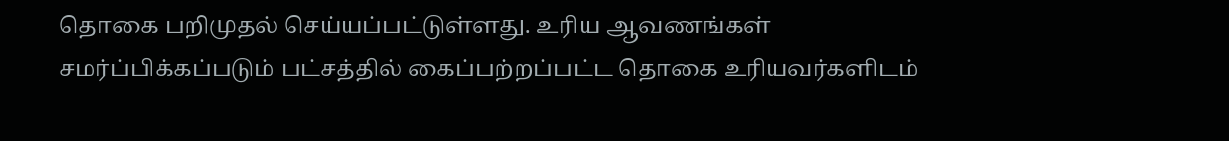தொகை பறிமுதல் செய்யப்பட்டுள்ளது. உரிய ஆவணங்கள் சமர்ப்பிக்கப்படும் பட்சத்தில் கைப்பற்றப்பட்ட தொகை உரியவர்களிடம்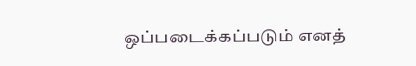ஒப்படைக்கப்படும் எனத்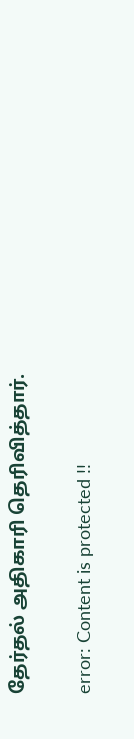தேர்தல் அதிகாரி தெரிவித்தார்.

error: Content is protected !!